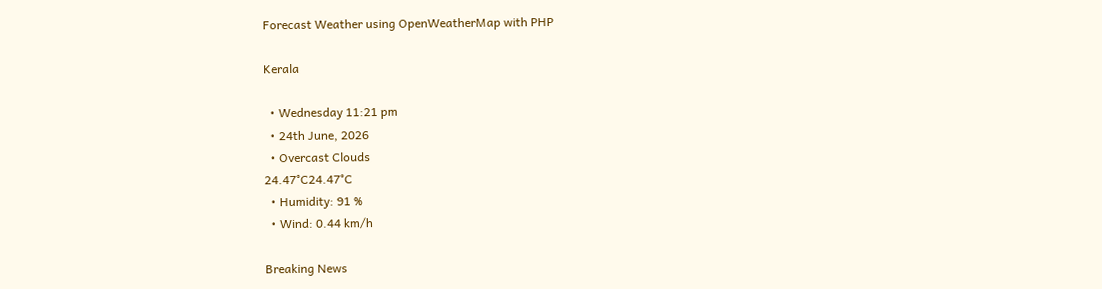Forecast Weather using OpenWeatherMap with PHP

Kerala

  • Wednesday 11:21 pm
  • 24th June, 2026
  • Overcast Clouds
24.47°C24.47°C
  • Humidity: 91 %
  • Wind: 0.44 km/h

Breaking News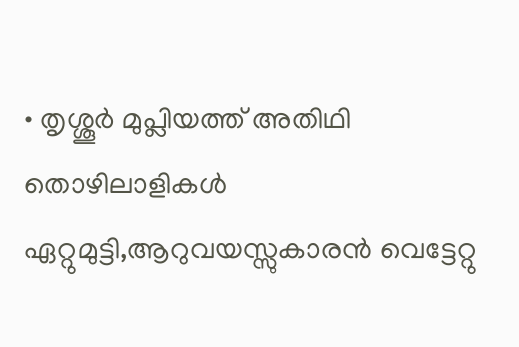• തൃശ്ശൂർ മുപ്ലിയത്ത് അതിഥി തൊഴിലാളികൾ ഏറ്റുമുട്ടി,ആറുവയസ്സുകാരൻ വെട്ടേറ്റു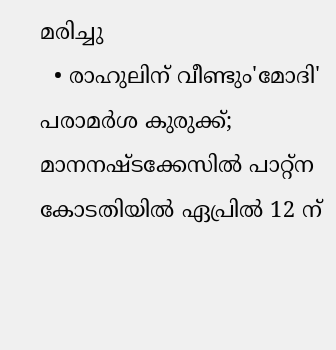മരിച്ചു
  • രാഹുലിന് വീണ്ടും'മോദി' പരാമര്‍ശ കുരുക്ക്; മാനനഷ്ടക്കേസിൽ പാറ്റ്ന കോടതിയിൽ ഏപ്രിൽ 12 ന്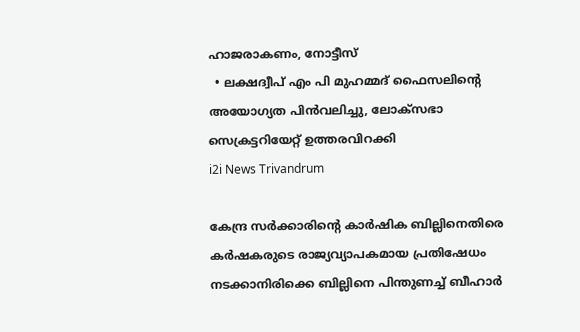ഹാജരാകണം, നോട്ടീസ്
  • ലക്ഷദ്വീപ് എം പി മുഹമ്മദ് ഫൈസലിൻ്റെ അയോഗ്യത പിൻവലിച്ചു, ലോക്സഭാ  സെക്രട്ടറിയേറ്റ് ഉത്തരവിറക്കി
i2i News Trivandrum

കേന്ദ്ര സര്‍ക്കാരിന്റെ കാര്‍ഷിക ബില്ലിനെതിരെ കര്‍ഷകരുടെ രാജ്യവ്യാപകമായ പ്രതിഷേധം നടക്കാനിരിക്കെ ബില്ലിനെ പിന്തുണച്ച് ബീഹാര്‍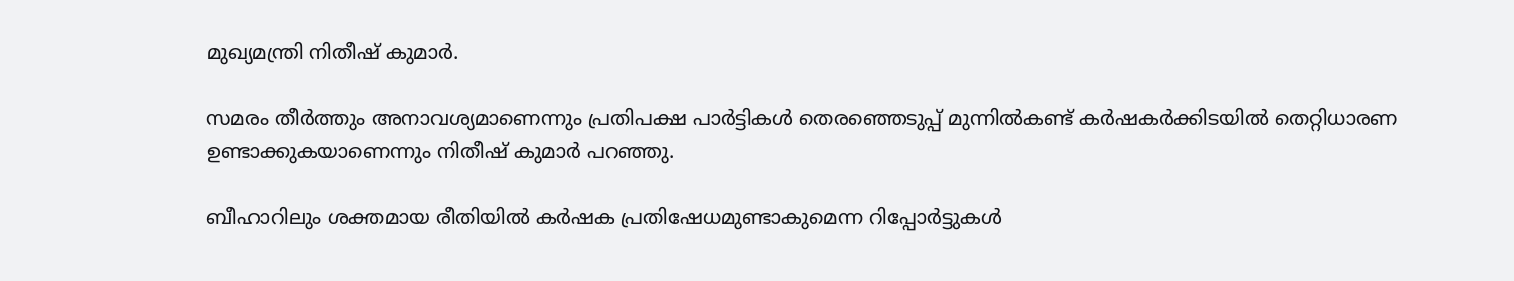മുഖ്യമന്ത്രി നിതീഷ് കുമാര്‍.

സമരം തീര്‍ത്തും അനാവശ്യമാണെന്നും പ്രതിപക്ഷ പാര്‍ട്ടികള്‍ തെരഞ്ഞെടുപ്പ് മുന്നില്‍കണ്ട് കര്‍ഷകര്‍ക്കിടയില്‍ തെറ്റിധാരണ ഉണ്ടാക്കുകയാണെന്നും നിതീഷ് കുമാര്‍ പറഞ്ഞു.

ബീഹാറിലും ശക്തമായ രീതിയില്‍ കര്‍ഷക പ്രതിഷേധമുണ്ടാകുമെന്ന റിപ്പോര്‍ട്ടുകള്‍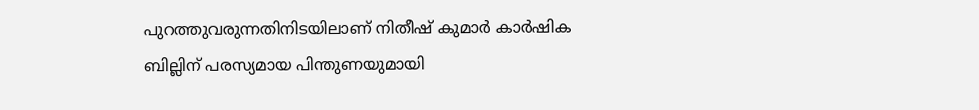പുറത്തുവരുന്നതിനിടയിലാണ് നിതീഷ് കുമാര്‍ കാര്‍ഷിക ബില്ലിന് പരസ്യമായ പിന്തുണയുമായി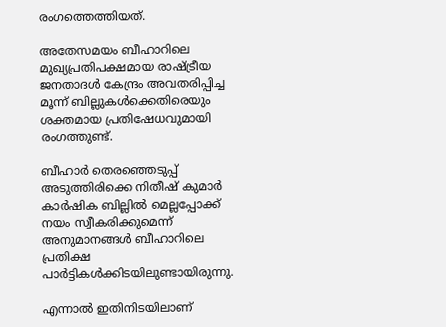രംഗത്തെത്തിയത്.

അതേസമയം ബീഹാറിലെ മുഖ്യപ്രതിപക്ഷമായ രാഷ്ട്രീയ ജനതാദള്‍ കേന്ദ്രം അവതരിപ്പിച്ച മൂന്ന് ബില്ലുകള്‍ക്കെതിരെയും ശക്തമായ പ്രതിഷേധവുമായി രംഗത്തുണ്ട്.

ബീഹാര്‍ തെരഞ്ഞെടുപ്പ് അടുത്തിരിക്കെ നിതീഷ് കുമാര്‍ കാര്‍ഷിക ബില്ലില്‍ മെല്ലപ്പോക്ക് നയം സ്വീകരിക്കുമെന്ന് അനുമാനങ്ങള്‍ ബീഹാറിലെ പ്രതിക്ഷ പാര്‍ട്ടികള്‍ക്കിടയിലുണ്ടായിരുന്നു.

എന്നാല്‍ ഇതിനിടയിലാണ്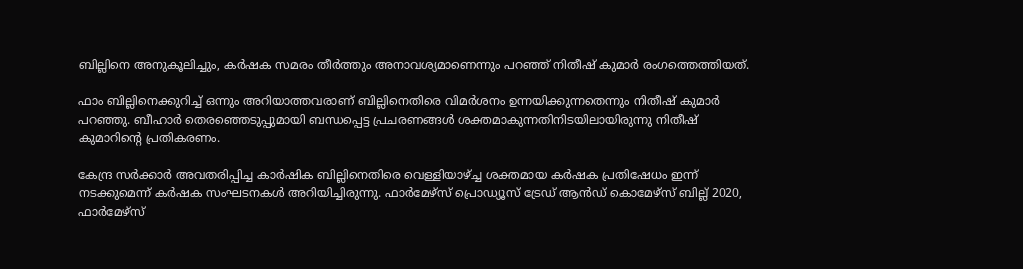ബില്ലിനെ അനുകൂലിച്ചും, കര്‍ഷക സമരം തീര്‍ത്തും അനാവശ്യമാണെന്നും പറഞ്ഞ് നിതീഷ് കുമാര്‍ രംഗത്തെത്തിയത്.

ഫാം ബില്ലിനെക്കുറിച്ച് ഒന്നും അറിയാത്തവരാണ് ബില്ലിനെതിരെ വിമര്‍ശനം ഉന്നയിക്കുന്നതെന്നും നിതീഷ് കുമാര്‍ പറഞ്ഞു. ബീഹാര്‍ തെരഞ്ഞെടുപ്പുമായി ബന്ധപ്പെട്ട പ്രചരണങ്ങള്‍ ശക്തമാകുന്നതിനിടയിലായിരുന്നു നിതീഷ് കുമാറിന്റെ പ്രതികരണം.

കേന്ദ്ര സര്‍ക്കാര്‍ അവതരിപ്പിച്ച കാര്‍ഷിക ബില്ലിനെതിരെ വെള്ളിയാഴ്ച്ച ശക്തമായ കര്‍ഷക പ്രതിഷേധം ഇന്ന് നടക്കുമെന്ന് കര്‍ഷക സംഘടനകള്‍ അറിയിച്ചിരുന്നു. ഫാര്‍മേഴ്‌സ് പ്രൊഡ്യൂസ് ട്രേഡ് ആന്‍ഡ് കൊമേഴ്‌സ് ബില്ല് 2020, ഫാര്‍മേഴ്‌സ്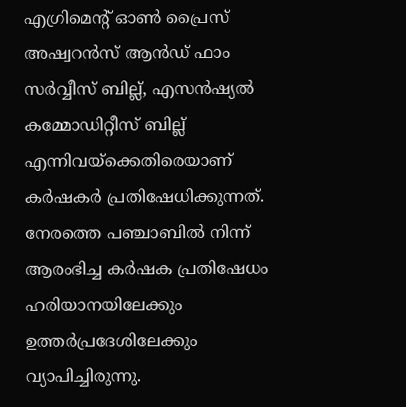എഗ്രിമെന്റ് ഓണ്‍ പ്രൈസ് അഷ്വറന്‍സ് ആന്‍ഡ് ഫാം സര്‍വ്വീസ് ബില്ല്, എസന്‍ഷ്യല്‍ കമ്മോഡിറ്റീസ് ബില്ല് എന്നിവയ്ക്കെതിരെയാണ് കര്‍ഷകര്‍ പ്രതിഷേധിക്കുന്നത്. നേരത്തെ പഞ്ചാബില്‍ നിന്ന് ആരംഭിച്ച കര്‍ഷക പ്രതിഷേധം ഹരിയാനയിലേക്കും ഉത്തര്‍പ്രദേശിലേക്കും വ്യാപിച്ചിരുന്നു.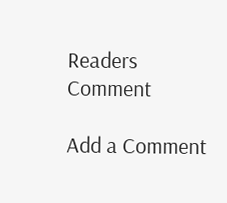Readers Comment

Add a Comment